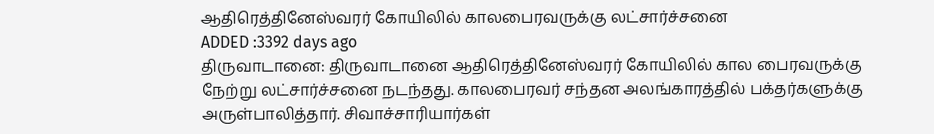ஆதிரெத்தினேஸ்வரர் கோயிலில் காலபைரவருக்கு லட்சார்ச்சனை
ADDED :3392 days ago
திருவாடானை: திருவாடானை ஆதிரெத்தினேஸ்வரர் கோயிலில் கால பைரவருக்கு நேற்று லட்சார்ச்சனை நடந்தது. காலபைரவர் சந்தன அலங்காரத்தில் பக்தர்களுக்கு அருள்பாலித்தார். சிவாச்சாரியார்கள்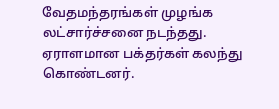வேதமந்தரங்கள் முழங்க லட்சார்ச்சனை நடந்தது. ஏராளமான பக்தர்கள் கலந்து கொண்டனர்.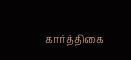கார்த்திகை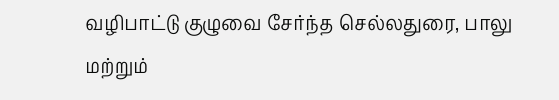வழிபாட்டு குழுவை சேர்ந்த செல்லதுரை, பாலு மற்றும்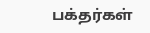பக்தர்கள்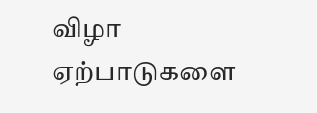விழா ஏற்பாடுகளை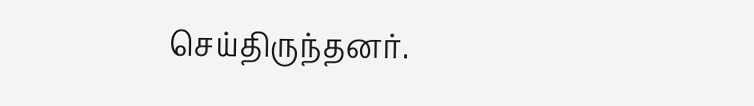செய்திருந்தனர்.